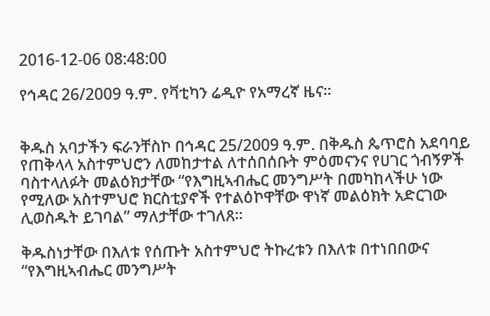2016-12-06 08:48:00

የኅዳር 26/2009 ዓ.ም. የቫቲካን ሬዲዮ የአማረኛ ዜና።


ቅዱስ አባታችን ፍራንቸስኮ በኅዳር 25/2009 ዓ.ም. በቅዱስ ጴጥሮስ አደባባይ የጠቅላላ አስተምህሮን ለመከታተል ለተሰበሰቡት ምዕመናንና የሀገር ጎብኝዎች ባስተላለፉት መልዕክታቸው “የእግዚኣብሔር መንግሥት በመካከላችሁ ነው የሚለው አስተምህሮ ክርስቲያኖች የተልዕኮዋቸው ዋነኛ መልዕክት አድርገው ሊወስዱት ይገባል” ማለታቸው ተገለጸ።

ቅዱስነታቸው በእለቱ የሰጡት አስተምህሮ ትኩረቱን በእለቱ በተነበበውና “የእግዚኣብሔር መንግሥት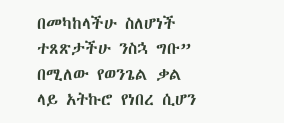በመካከላችሁ ስለሆነች ተጸጽታችሁ ንስኋ ግቡ” በሚለው የወንጌል ቃል ላይ አትኩሮ የነበረ ሲሆን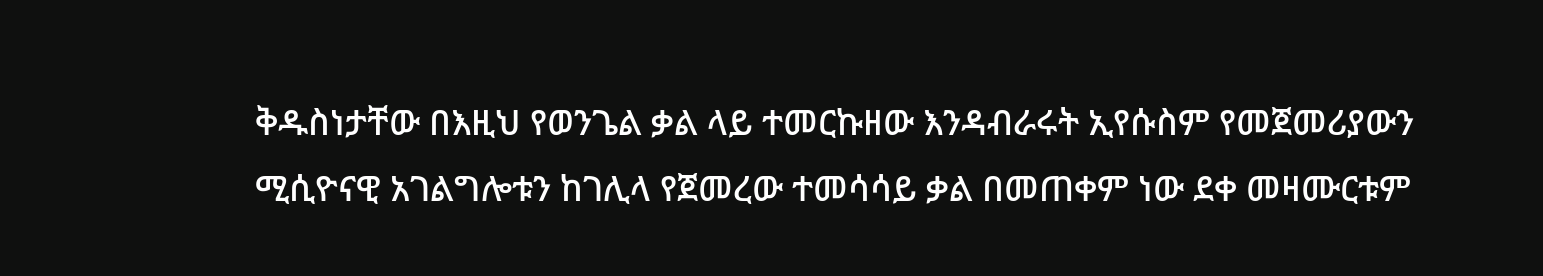ቅዱስነታቸው በእዚህ የወንጌል ቃል ላይ ተመርኩዘው እንዳብራሩት ኢየሱስም የመጀመሪያውን ሚሲዮናዊ አገልግሎቱን ከገሊላ የጀመረው ተመሳሳይ ቃል በመጠቀም ነው ደቀ መዛሙርቱም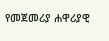የመጀመሪያ ሐዋሪያዊ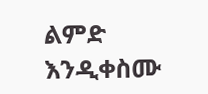ልምድ እንዲቀስሙ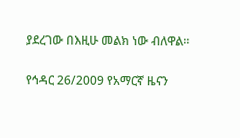ያደረገው በእዚሁ መልክ ነው ብለዋል።

የኅዳር 26/2009 የአማርኛ ዜናን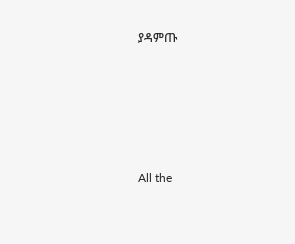ያዳምጡ








All the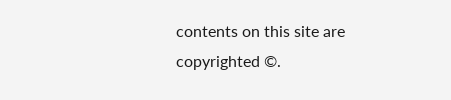contents on this site are copyrighted ©.